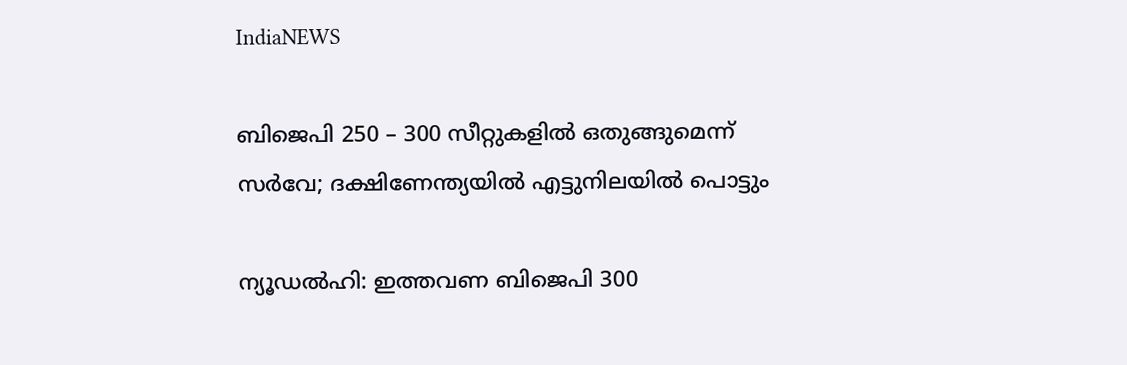IndiaNEWS

ബിജെപി 250 – 300 സീറ്റുകളിൽ ഒതുങ്ങുമെന്ന് സർവേ; ദക്ഷിണേന്ത്യയിൽ എട്ടുനിലയിൽ പൊട്ടും

ന്യൂഡൽഹി: ഇത്തവണ ബിജെപി 300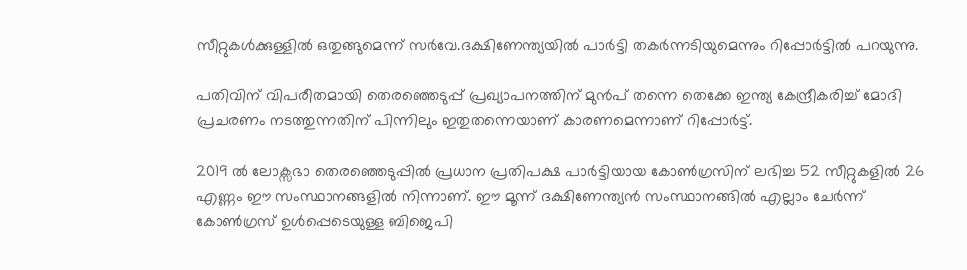സീറ്റുകൾക്കുള്ളിൽ ഒതുങ്ങുമെന്ന് സർവേ.ദക്ഷിണേന്ത്യയിൽ പാർട്ടി തകർന്നടിയുമെന്നും റിപ്പോർട്ടിൽ പറയുന്നു.

പതിവിന് വിപരീതമായി തെരഞ്ഞെടുപ്പ് പ്രഖ്യാപനത്തിന് മുൻപ് തന്നെ തെക്കേ ഇന്ത്യ കേന്ദ്രീകരിച്ച്‌ മോദി പ്രചരണം നടത്തുന്നതിന് പിന്നിലും ഇതുതന്നെയാണ് കാരണമെന്നാണ് റിപ്പോർട്ട്.

2019 ല്‍ ലോക്സഭാ തെരഞ്ഞെടുപ്പില്‍ പ്രധാന പ്രതിപക്ഷ പാർട്ടിയായ കോണ്‍ഗ്രസിന് ലഭിച്ച 52 സീറ്റുകളില്‍ 26 എണ്ണം ഈ സംസ്ഥാനങ്ങളില്‍ നിന്നാണ്. ഈ മൂന്ന് ദക്ഷിണേന്ത്യൻ സംസ്ഥാനങ്ങില്‍ എല്ലാം ചേർന്ന് കോണ്‍ഗ്രസ് ഉള്‍പ്പെടെയുള്ള ബിജെപി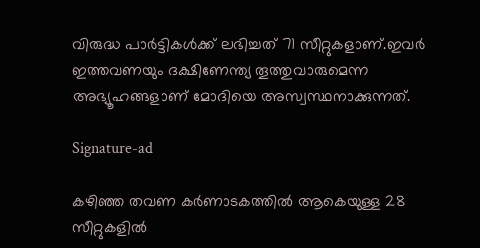വിരുദ്ധ പാർട്ടികള്‍ക്ക് ലഭിച്ചത് 71 സീറ്റുകളാണ്.ഇവർ ഇത്തവണയും ദക്ഷിണേന്ത്യ തൂത്തുവാരുമെന്ന അഭ്യൂഹങ്ങളാണ് മോദിയെ അസ്വസ്ഥനാക്കുന്നത്.

Signature-ad

കഴിഞ്ഞ തവണ കർണാടകത്തില്‍ ആകെയുള്ള 28 സീറ്റുകളില്‍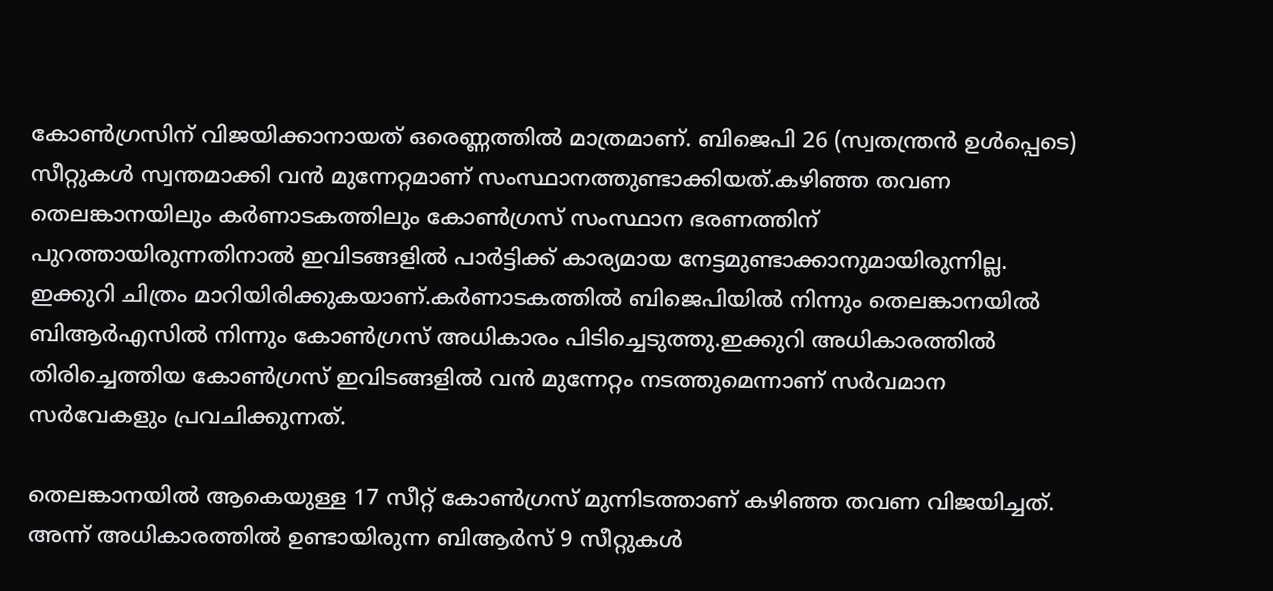കോണ്‍ഗ്രസിന് വിജയിക്കാനായത് ഒരെണ്ണത്തില്‍ മാത്രമാണ്. ബിജെപി 26 (സ്വതന്ത്രൻ ഉള്‍പ്പെടെ) സീറ്റുകള്‍ സ്വന്തമാക്കി വൻ മുന്നേറ്റമാണ് സംസ്ഥാനത്തുണ്ടാക്കിയത്.കഴിഞ്ഞ തവണ തെലങ്കാനയിലും കർണാടകത്തിലും കോണ്‍ഗ്രസ് സംസ്ഥാന ഭരണത്തിന് പുറത്തായിരുന്നതിനാല്‍ ഇവിടങ്ങളില്‍ പാർട്ടിക്ക് കാര്യമായ നേട്ടമുണ്ടാക്കാനുമായിരുന്നില്ല. ഇക്കുറി ചിത്രം മാറിയിരിക്കുകയാണ്.കർണാടകത്തില്‍ ബിജെപിയില്‍ നിന്നും തെലങ്കാനയില്‍ ബിആർഎസില്‍ നിന്നും കോണ്‍ഗ്രസ് അധികാരം പിടിച്ചെടുത്തു.ഇക്കുറി അധികാരത്തില്‍ തിരിച്ചെത്തിയ കോണ്‍ഗ്രസ് ഇവിടങ്ങളിൽ വൻ മുന്നേറ്റം നടത്തുമെന്നാണ് സർവമാന സർവേകളും പ്രവചിക്കുന്നത്.

തെലങ്കാനയില്‍ ആകെയുള്ള 17 സീറ്റ് കോണ്‍ഗ്രസ് മുന്നിടത്താണ് കഴിഞ്ഞ തവണ വിജയിച്ചത്. അന്ന് അധികാരത്തില്‍ ഉണ്ടായിരുന്ന ബിആർസ് 9 സീറ്റുകള്‍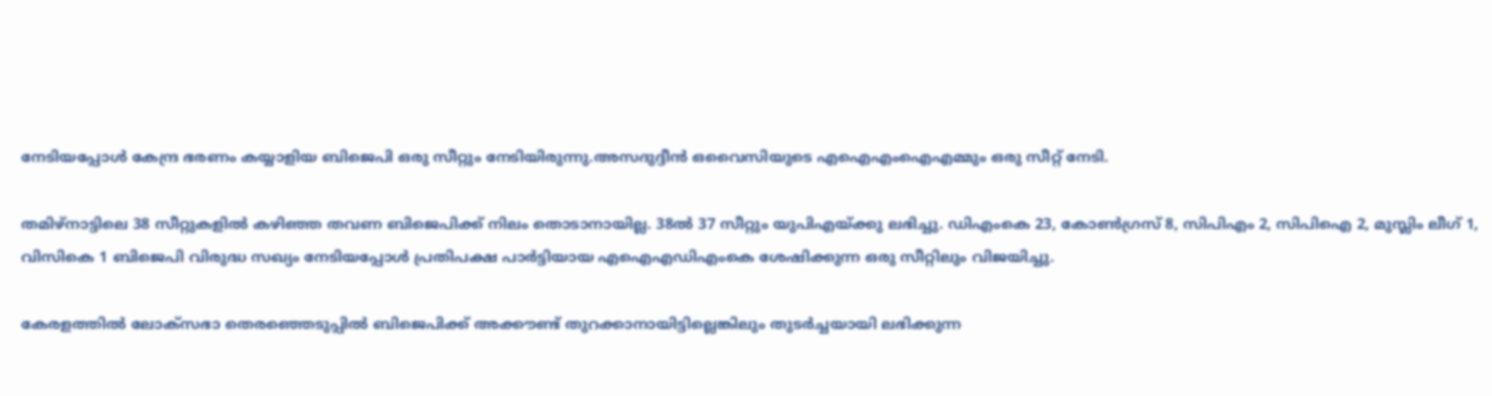നേടിയപ്പോള്‍ കേന്ദ്ര ഭരണം കയ്യാളിയ ബിജെപി ഒരു സീറ്റും നേടിയിരുന്നു.അസദുദ്ദീൻ ഒവൈസിയുടെ എഐഎംഐഎമ്മും ഒരു സീറ്റ് നേടി.

തമിഴ്നാട്ടിലെ 38 സീറ്റുകളില്‍ കഴിഞ്ഞ തവണ ബിജെപിക്ക് നിലം തൊടാനായില്ല. 38ല്‍ 37 സീറ്റും യുപിഎയ്ക്കു ലഭിച്ചു. ഡിഎംകെ 23, കോണ്‍ഗ്രസ് 8, സിപിഎം 2, സിപിഐ 2, മുസ്ലിം ലീഗ് 1, വിസികെ 1 ബിജെപി വിരുദ്ധ സഖ്യം നേടിയപ്പോള്‍ പ്രതിപക്ഷ പാർട്ടിയായ എഐഎഡിഎംകെ ശേഷിക്കുന്ന ഒരു സീറ്റിലും വിജയിച്ചു.

കേരളത്തില്‍ ലോക്സഭാ തെരഞ്ഞെടുപ്പില്‍ ബിജെപിക്ക് അക്കൗണ്ട് തുറക്കാനായിട്ടില്ലെങ്കിലും തുടർച്ചയായി ലഭിക്കുന്ന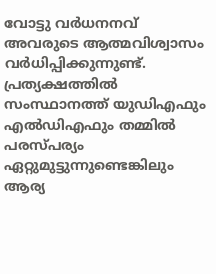വോട്ടു വർധനനവ് അവരുടെ ആത്മവിശ്വാസം വർധിപ്പിക്കുന്നുണ്ട്. പ്രത്യക്ഷത്തില്‍ സംസ്ഥാനത്ത് യുഡിഎഫും എല്‍ഡിഎഫും തമ്മില്‍ പരസ്പര്യം ഏറ്റുമുട്ടുന്നുണ്ടെങ്കിലും ആര്യ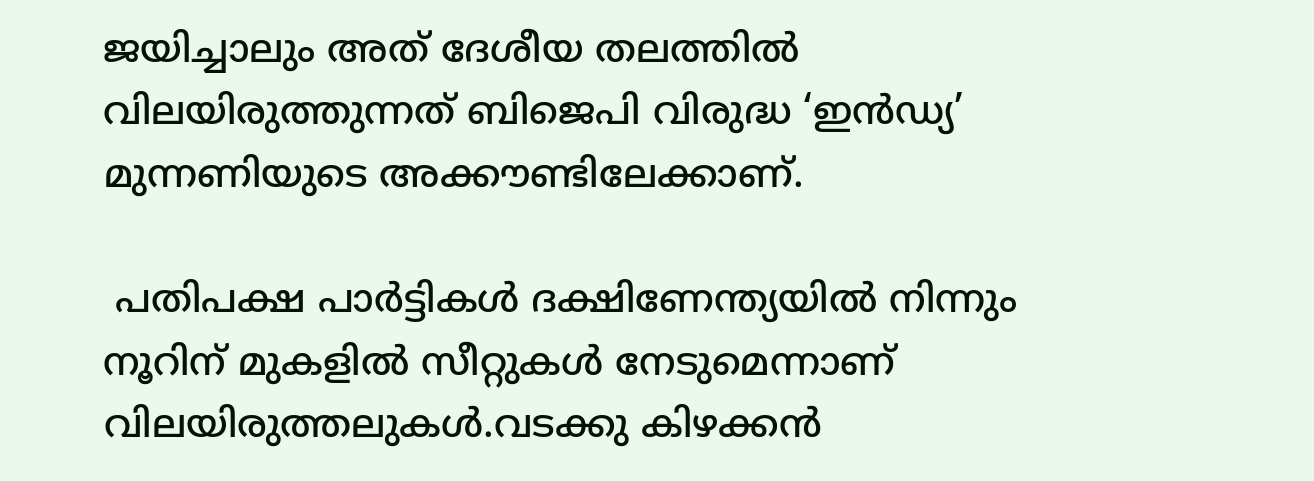ജയിച്ചാലും അത് ദേശീയ തലത്തില്‍ വിലയിരുത്തുന്നത് ബിജെപി വിരുദ്ധ ‘ഇൻഡ്യ’ മുന്നണിയുടെ അക്കൗണ്ടിലേക്കാണ്.

 പതിപക്ഷ പാർട്ടികള്‍ ദക്ഷിണേന്ത്യയില്‍ നിന്നും നൂറിന് മുകളില്‍ സീറ്റുകള്‍ നേടുമെന്നാണ് വിലയിരുത്തലുകള്‍.വടക്കു കിഴക്കൻ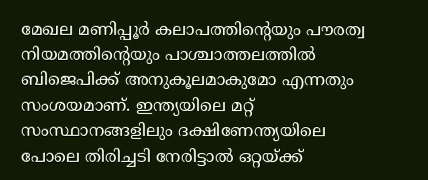മേഖല മണിപ്പൂർ കലാപത്തിൻ്റെയും പൗരത്വ നിയമത്തിൻ്റെയും പാശ്ചാത്തലത്തില്‍ ബിജെപിക്ക് അനുകൂലമാകുമോ എന്നതും സംശയമാണ്. ഇന്ത്യയിലെ മറ്റ് സംസ്ഥാനങ്ങളിലും ദക്ഷിണേന്ത്യയിലെ പോലെ തിരിച്ചടി നേരിട്ടാല്‍ ഒറ്റയ്ക്ക്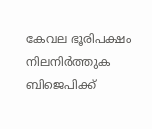കേവല ഭൂരിപക്ഷം നിലനിർത്തുക ബിജെപിക്ക്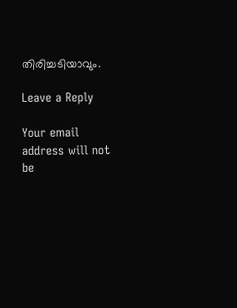തിരിച്ചടിയാവും.

Leave a Reply

Your email address will not be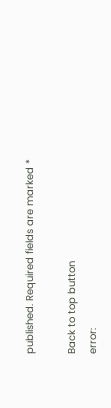published. Required fields are marked *

Back to top button
error: